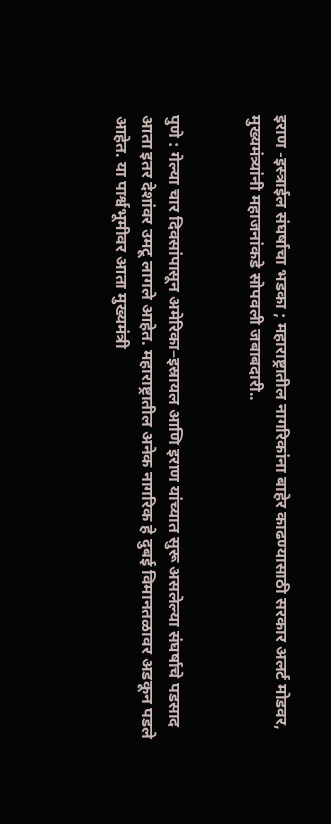इराण -इस्त्राईल संघर्षाचा भडका ; महाराष्ट्रातील नागरिकांना बाहेर काढण्यासाठी सरकार अलर्ट मोडवर, मुख्यमंत्र्यांनी महाजनांकडे सोपवली जबाबदारी..


पुणे : गेल्या चार दिवसांपासून अमेरिका–इस्रायल आणि इराण यांच्यात सुरू असलेल्या संघर्षाचे पडसाद आता इतर देशांवर उमटू लागले आहेत. महाराष्ट्रातील अनेक नागरिक हे दुबई विमानतळावर अडकून पडले आहेत. या पार्श्वभूमीवर आता मुख्यमंत्री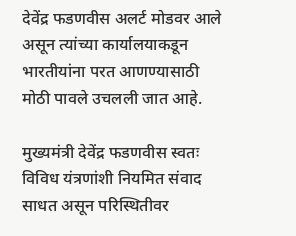देवेंद्र फडणवीस अलर्ट मोडवर आले असून त्यांच्या कार्यालयाकडून भारतीयांना परत आणण्यासाठी मोठी पावले उचलली जात आहे.

मुख्यमंत्री देवेंद्र फडणवीस स्वतः विविध यंत्रणांशी नियमित संवाद साधत असून परिस्थितीवर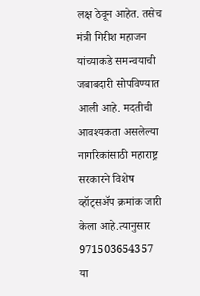लक्ष ठेवून आहेत. तसेच मंत्री गिरीश महाजन यांच्याकडे समन्वयाची जबाबदारी सोपविण्यात आली आहे. मदतीची आवश्यकता असलेल्या नागरिकांसाठी महाराष्ट्र सरकारने विशेष व्हॉट्सॲप क्रमांक जारी केला आहे.त्यानुसार 971503654357 या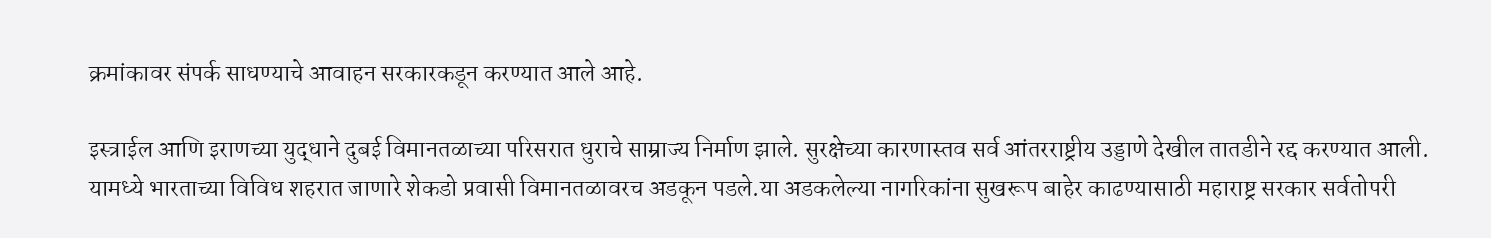क्रमांकावर संपर्क साधण्याचे आवाहन सरकारकडून करण्यात आले आहे.

इस्त्राईल आणि इराणच्या युद्धाने दुबई विमानतळाच्या परिसरात धुराचे साम्राज्य निर्माण झाले. सुरक्षेच्या कारणास्तव सर्व आंतरराष्ट्रीय उड्डाणे देखील तातडीने रद्द करण्यात आली. यामध्ये भारताच्या विविध शहरात जाणारे शेकडो प्रवासी विमानतळावरच अडकून पडले.या अडकलेल्या नागरिकांना सुखरूप बाहेर काढण्यासाठी महाराष्ट्र सरकार सर्वतोपरी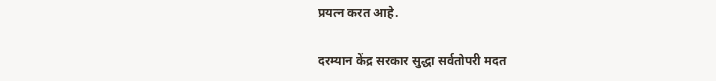प्रयत्न करत आहे.

दरम्यान केंद्र सरकार सुद्धा सर्वतोपरी मदत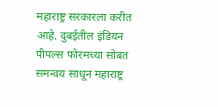महाराष्ट्र सरकारला करीत आहे. दुबईतील इंडियन पीपल्स फोरमच्या सोबत समन्वय साधून महाराष्ट्र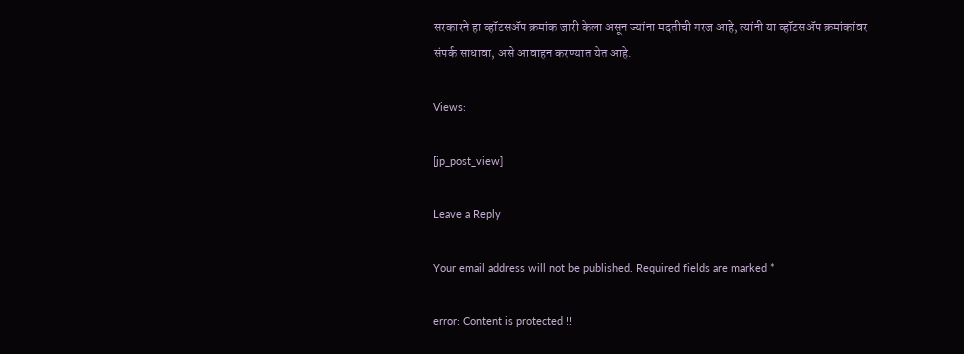सरकारने हा व्हॉटसॲप क्रमांक जारी केला असून ज्यांना मदतीची गरज आहे, त्यांनी या व्हॉटसॲप क्रमांकांवर संपर्क साधावा, असे आवाहन करण्यात येत आहे.

Views:

[jp_post_view]

Leave a Reply

Your email address will not be published. Required fields are marked *

error: Content is protected !!